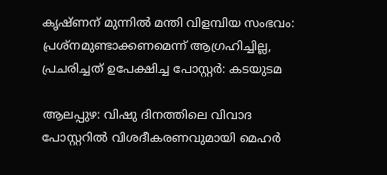കൃഷ്ണന് മുന്നിൽ മന്തി വിളമ്പിയ സംഭവം: പ്രശ്‌നമുണ്ടാക്കണമെന്ന് ആഗ്രഹിച്ചില്ല, പ്രചരിച്ചത് ഉപേക്ഷിച്ച പോസ്റ്റർ: കടയുടമ

ആലപ്പുഴ: വിഷു ദിനത്തിലെ വിവാദ പോസ്റ്ററില്‍ വിശദീകരണവുമായി മെഹര്‍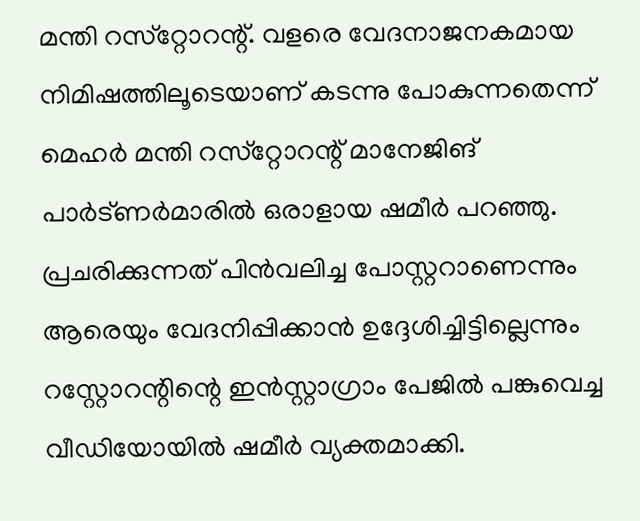മന്തി റസ്‌റ്റോറന്റ്. വളരെ വേദനാജനകമായ നിമിഷത്തിലൂടെയാണ് കടന്നു പോകുന്നതെന്ന് മെഹര്‍ മന്തി റസ്‌റ്റോറന്റ് മാനേജിങ് പാര്‍ട്ണര്‍മാരില്‍ ഒരാളായ ഷമീര്‍ പറഞ്ഞു. പ്രചരിക്കുന്നത് പിന്‍വലിച്ച പോസ്റ്ററാണെന്നും ആരെയും വേദനിപ്പിക്കാന്‍ ഉദ്ദേശിച്ചിട്ടില്ലെന്നും റസ്റ്റോറന്റിന്റെ ഇന്‍സ്റ്റാഗ്രാം പേജില്‍ പങ്കുവെച്ച വീഡിയോയില്‍ ഷമീര്‍ വ്യക്തമാക്കി.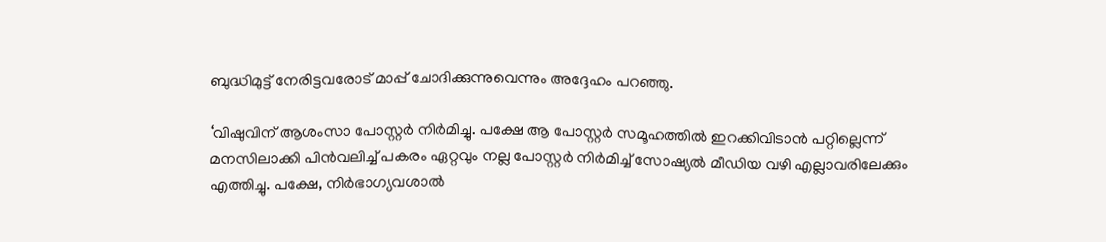ബുദ്ധിമുട്ട് നേരിട്ടവരോട് മാപ്പ് ചോദിക്കുന്നുവെന്നും അദ്ദേഹം പറഞ്ഞു.

‘വിഷുവിന് ആശംസാ പോസ്റ്റര്‍ നിര്‍മിച്ചു. പക്ഷേ ആ പോസ്റ്റര്‍ സമൂഹത്തില്‍ ഇറക്കിവിടാന്‍ പറ്റില്ലെന്ന് മനസിലാക്കി പിന്‍വലിച്ച് പകരം ഏറ്റവും നല്ല പോസ്റ്റര്‍ നിര്‍മിച്ച് സോഷ്യല്‍ മീഡിയ വഴി എല്ലാവരിലേക്കും എത്തിച്ചു. പക്ഷേ, നിര്‍ഭാഗ്യവശാല്‍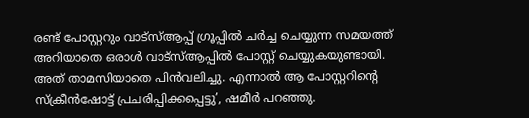രണ്ട് പോസ്റ്ററും വാട്‌സ്ആപ്പ് ഗ്രൂപ്പില്‍ ചര്‍ച്ച ചെയ്യുന്ന സമയത്ത് അറിയാതെ ഒരാള്‍ വാട്‌സ്ആപ്പില്‍ പോസ്റ്റ് ചെയ്യുകയുണ്ടായി. അത് താമസിയാതെ പിന്‍വലിച്ചു. എന്നാല്‍ ആ പോസ്റ്ററിന്റെ സ്‌ക്രീന്‍ഷോട്ട് പ്രചരിപ്പിക്കപ്പെട്ടു’, ഷമീര്‍ പറഞ്ഞു.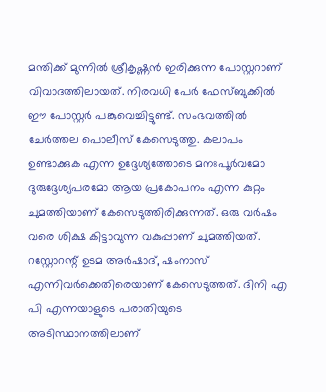മന്തിക്ക് മുന്നില്‍ ശ്രീകൃഷ്ണന്‍ ഇരിക്കുന്ന പോസ്റ്ററാണ് വിവാദത്തിലായത്. നിരവധി പേര്‍ ഫേസ്ബുക്കില്‍ ഈ പോസ്റ്റര്‍ പങ്കുവെച്ചിട്ടുണ്ട്. സംഭവത്തില്‍ ചേര്‍ത്തല പൊലീസ് കേസെടുത്തു. കലാപം ഉണ്ടാക്കുക എന്ന ഉദ്ദേശ്യത്തോടെ മനഃപൂര്‍വമോ ദുരുദ്ദേശ്യപരമോ ആയ പ്രകോപനം എന്ന കുറ്റം ചുമത്തിയാണ് കേസെടുത്തിരിക്കുന്നത്. ഒരു വര്‍ഷം വരെ ശിക്ഷ കിട്ടാവുന്ന വകുപ്പാണ് ചുമത്തിയത്. റസ്റ്റോറന്റ് ഉടമ അര്‍ഷാദ്, ഷംനാസ് എന്നിവര്‍ക്കെതിരെയാണ് കേസെടുത്തത്. ദിനി എ പി എന്നയാളുടെ പരാതിയുടെ അടിസ്ഥാനത്തിലാണ്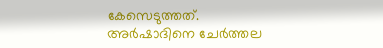കേസെടുത്തത്. അര്‍ഷാദിനെ ചേര്‍ത്തല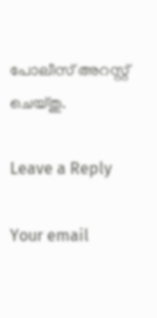പോലീസ് അറസ്റ്റ് ചെയ്തു.

Leave a Reply

Your email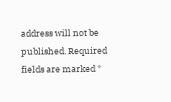address will not be published. Required fields are marked *